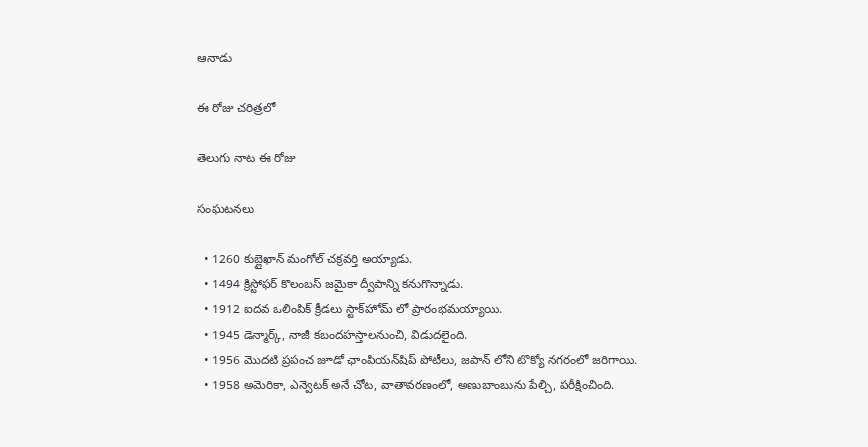ఆనాడు

ఈ రోజు చరిత్రలో

తెలుగు నాట ఈ రోజు

సంఘటనలు

  • 1260 కుబ్లైఖాన్ మంగోల్ చక్రవర్తి అయ్యాడు.
  • 1494 క్రిస్టోఫర్ కొలంబస్ జమైకా ద్వీపాన్ని కనుగొన్నాడు.
  • 1912 ఐదవ ఒలింపిక్ క్రీడలు స్టాక్‌హోమ్ లో ప్రారంభమయ్యాయి.
  • 1945 డెన్మార్క్, నాజీ కబందహస్తాలనుంచి, విడుదలైంది.
  • 1956 మొదటి ప్రపంచ జూడో ఛాంపియన్‌షిప్ పోటీలు, జపాన్‌ లోని టొక్యో నగరంలో జరిగాయి.
  • 1958 అమెరికా, ఎన్వెటక్ అనే చోట, వాతావరణంలో, అణుబాంబును పేల్చి, పరీక్షించింది.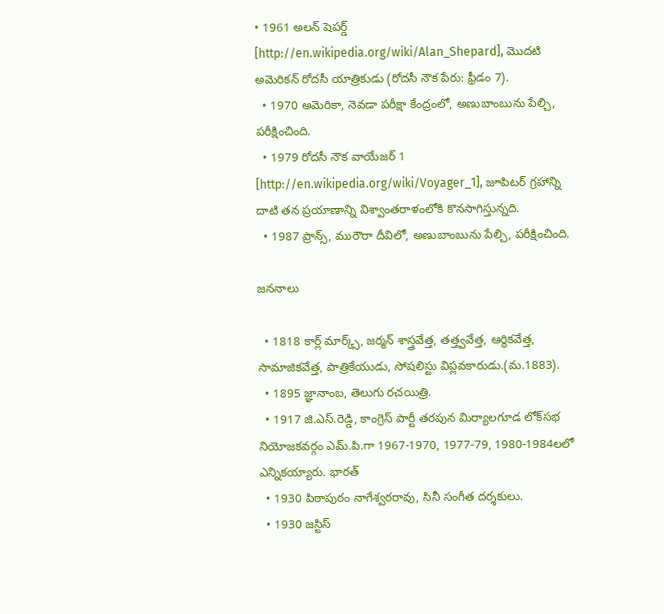• 1961 అలన్ షెపర్డ్ [http://en.wikipedia.org/wiki/Alan_Shepard], మొదటి అమెరికన్ రోదసీ యాత్రికుడు (రోదసీ నౌక పేరు: ఫ్రీడం 7).
  • 1970 అమెరికా, నెవడా పరీక్షా కేంద్రంలో, అణుబాంబును పేల్చి, పరీక్షించింది.
  • 1979 రోదసీ నౌక వాయేజర్ 1 [http://en.wikipedia.org/wiki/Voyager_1], జూపిటర్ గ్రహాన్ని దాటి తన ప్రయాణాన్ని విశ్వాంతరాళంలోకి కొనసాగిస్తున్నది.
  • 1987 ప్రాన్స్, మురౌరా దీవిలో, అణుబాంబును పేల్చి, పరీక్షించింది.

జననాలు

  • 1818 కార్ల్ మార్క్స్, జర్మన్ శాస్త్రవేత్త, తత్త్వవేత్త, ఆర్థికవేత్త, సామాజికవేత్త, పాత్రికేయుడు, సోషలిస్టు విప్లవకారుడు.(మ.1883).
  • 1895 జ్ఞానాంబ, తెలుగు రచయిత్రి.
  • 1917 జి.ఎస్.రెడ్డి, కాంగ్రెస్ పార్టీ తరపున మిర్యాలగూడ లోక్‌సభ నియోజకవర్గం ఎమ్.పి.గా 1967-1970, 1977-79, 1980-1984లలో ఎన్నికయ్యారు. భారత్
  • 1930 పిఠాపురం నాగేశ్వరరావు, సినీ సంగీత దర్శకులు.
  • 1930 జస్టిస్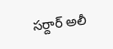సర్దార్ అలీ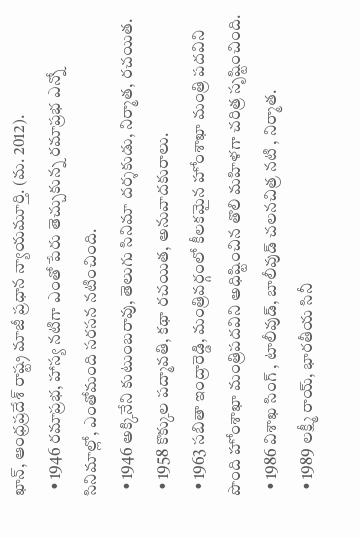ఖాన్, ఆంధ్రప్రదేశ్ రాష్ట్ర మాజీ ప్రధాన న్యాయమూర్తి. (మ. 2012).
  • 1946 రమాప్రభ, హాస్య నటిగా ఎంతో పేరు తెచ్చుకున్న రమాప్రభ ఎన్నో సినిమాల్లో, ఎంతోమంది సరసన నటించింది.
  • 1946 అక్కినేని కుటుంబరావు, తెలుగు సినిమా దర్శకుడు, నిర్మాత, రచయిత.
  • 1958 కొక్కుల పద్మావతి, కథా రచయిత, అనువాదకురాలు.
  • 1963 సబితా ఇంద్రారెడ్డి, మంత్రివర్గంలో కీలకమైన హోంశాఖా మంత్రి పదవిని పొంది హోంశాఖా మంత్రిపదవిని అధిష్టించిన తొలి మహిళగా చరిత్ర సృష్టించింది.
  • 1986 విశాఖ సింగ్ , టాలీవుడ్, బాలీవుడ్ చలనచిత్ర నటి , నిర్మాత.
  • 1989 లక్ష్మీ రాయ్, భారతీయ సినీ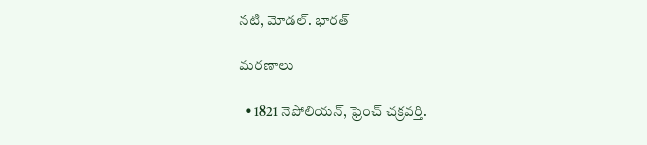నటి, మోడల్. భారత్

మరణాలు

  • 1821 నెపోలియన్, ఫ్రెంచ్ చక్రవర్తి.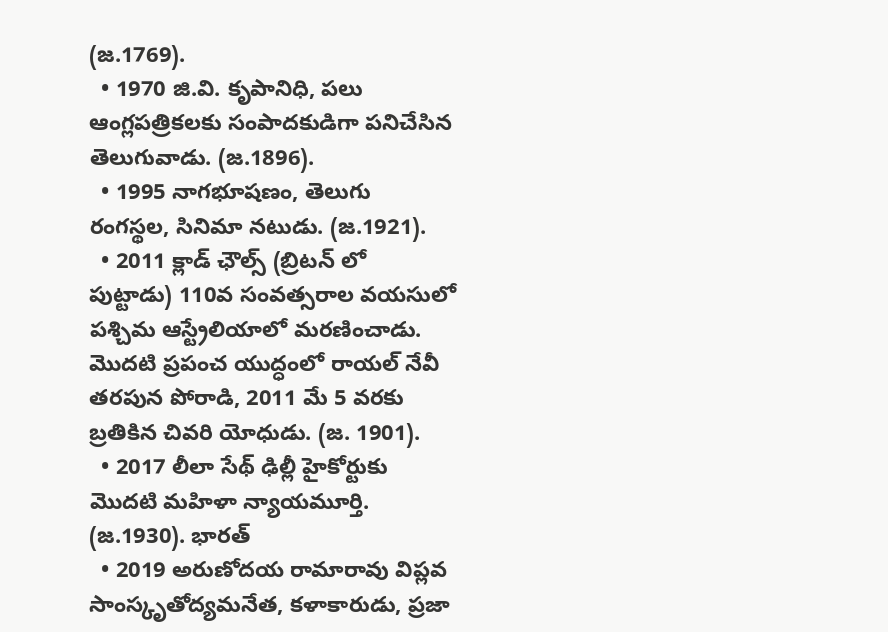(జ.1769).
  • 1970 జి.వి. కృపానిధి, పలు ఆంగ్లపత్రికలకు సంపాదకుడిగా పనిచేసిన తెలుగువాడు. (జ.1896).
  • 1995 నాగభూషణం, తెలుగు రంగస్థల, సినిమా నటుడు. (జ.1921).
  • 2011 క్లాడ్ ఛౌల్స్ (బ్రిటన్ లో పుట్టాడు) 110వ సంవత్సరాల వయసులో పశ్చిమ ఆస్ట్రేలియాలో మరణించాడు. మొదటి ప్రపంచ యుద్ధంలో రాయల్ నేవీ తరపున పోరాడి, 2011 మే 5 వరకు బ్రతికిన చివరి యోధుడు. (జ. 1901).
  • 2017 లీలా సేథ్ ఢిల్లీ హైకోర్టుకు మొదటి మహిళా న్యాయమూర్తి. (జ.1930). భారత్
  • 2019 అరుణోదయ రామారావు విప్లవ సాంస్కృతోద్యమనేత, కళాకారుడు, ప్రజా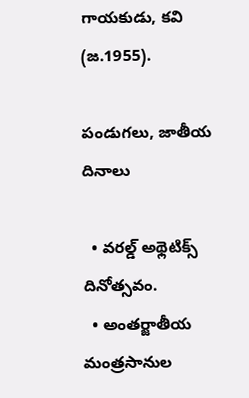గాయకుడు, కవి (జ.1955).

పండుగలు, జాతీయ దినాలు

  • వరల్డ్ అథ్లెటిక్స్ దినోత్సవం.
  • అంతర్జాతీయ మంత్రసానుల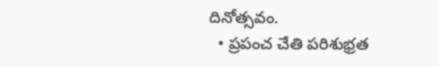దినోత్సవం.
  • ప్రపంచ చేతి పరిశుభ్రత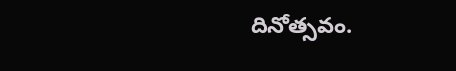దినోత్సవం.